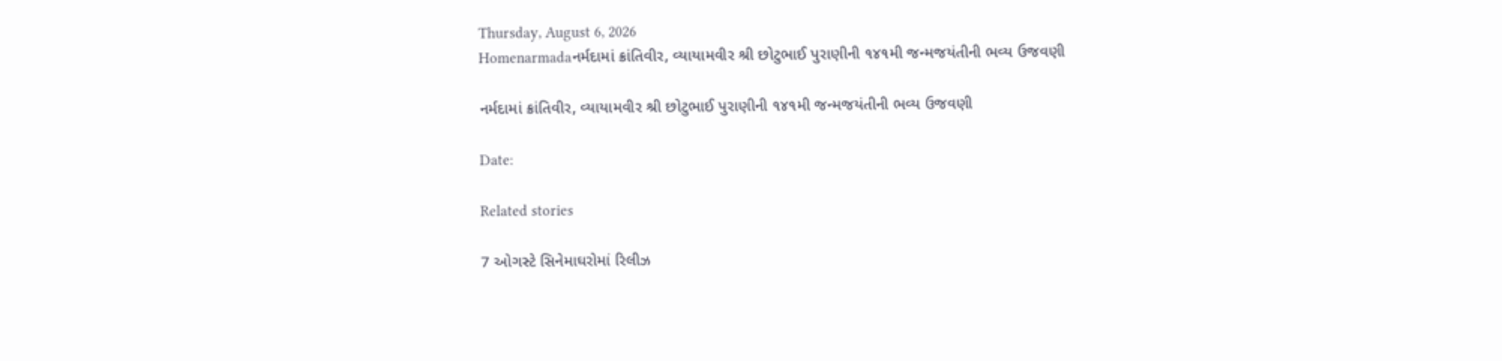Thursday, August 6, 2026
Homenarmadaનર્મદામાં ક્રાંતિવીર, વ્યાયામવીર શ્રી છોટુભાઈ પુરાણીની ૧૪૧મી જન્મજયંતીની ભવ્ય ઉજવણી

નર્મદામાં ક્રાંતિવીર, વ્યાયામવીર શ્રી છોટુભાઈ પુરાણીની ૧૪૧મી જન્મજયંતીની ભવ્ય ઉજવણી

Date:

Related stories

7 ઓગસ્ટે સિનેમાઘરોમાં રિલીઝ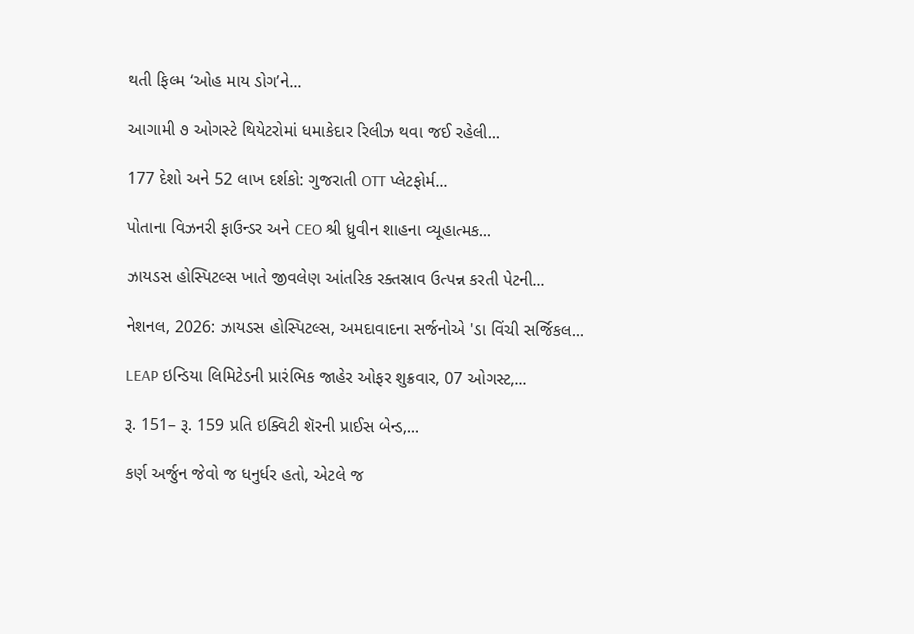થતી ફિલ્મ ‘ઓહ માય ડોગ’ને...

આગામી ૭ ઓગસ્ટે થિયેટરોમાં ધમાકેદાર રિલીઝ થવા જઈ રહેલી...

177 દેશો અને 52 લાખ દર્શકો: ગુજરાતી OTT પ્લેટફોર્મ...

પોતાના વિઝનરી ફાઉન્ડર અને CEO શ્રી ધ્રુવીન શાહના વ્યૂહાત્મક...

ઝાયડસ હોસ્પિટલ્સ ખાતે જીવલેણ આંતરિક રક્તસ્રાવ ઉત્પન્ન કરતી પેટની...

નેશનલ, 2026: ઝાયડસ હોસ્પિટલ્સ, અમદાવાદના સર્જનોએ 'ડા વિંચી સર્જિકલ...

LEAP ઇન્ડિયા લિમિટેડની પ્રારંભિક જાહેર ઓફર શુક્રવાર, 07 ઓગસ્ટ,...

રૂ. 151– રૂ. 159 પ્રતિ ઇક્વિટી શૅરની પ્રાઈસ બેન્ડ,...

કર્ણ અર્જુન જેવો જ ધનુર્ધર હતો, એટલે જ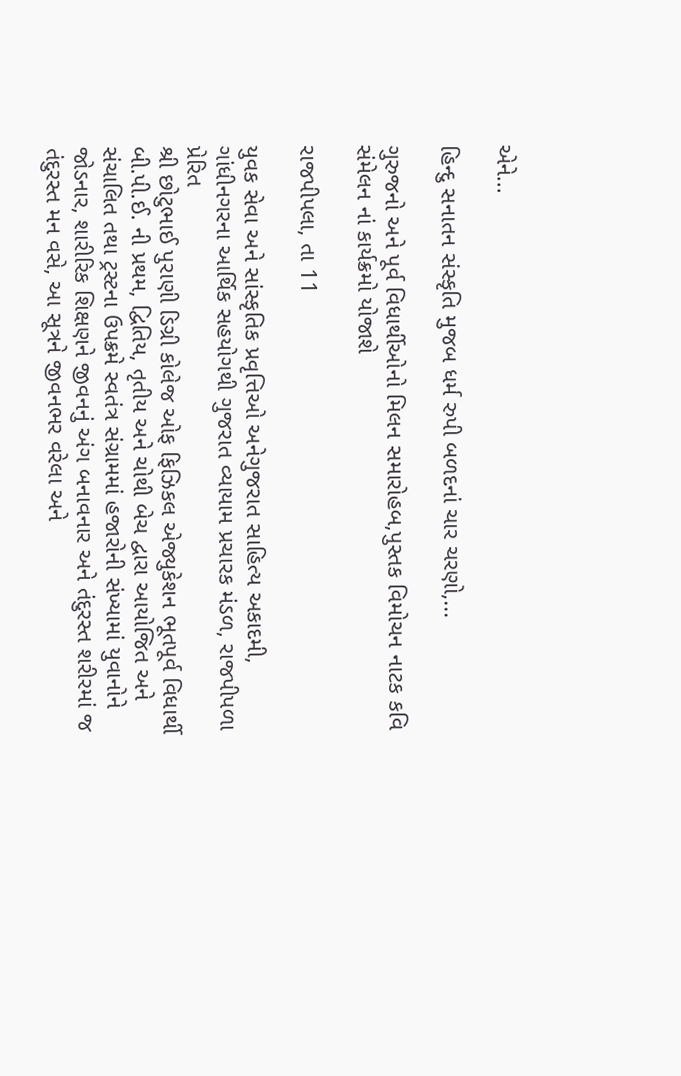એને...

હિન્દુ સનાતન સંસ્કૃતિ મુજબ ધર્મ રુપી બળદનાં ચાર ચરણો,...

ગુરુજનો અને પૂર્વ વિધાર્થીઓનો મિલન સમારોહબ,પુસ્તક વિમોચન નાટક કવિ સંમેલન નાં કાર્યક્રમો યોજાશે

રાજપીપલા, તા 11

યુવક સેવા અને સાંસ્કૃતિક પ્રવૃત્તિઓ અનેગુજરાત સાહિત્ય અકાદમી, ગાંધીનગરના આર્થિક સહયોગથી ગુજરાત વ્યાયામ પ્રચારક મંડળ, રાજપીપળા પ્રેરિત
શ્રી છોટુભાઈ પુરાણી ડિગ્રી કોલેજ ઓફ ફિઝિકલ એજ્યુકેશન ભૂતપૂર્વ વિધાર્થી બી.પી.ઈ. ની પ્રથમ, દ્વિતિય, તૃતીય અને ચોથી બેચ દ્વારા આયોજિત અને સંચાલિત તથા ટ્રસ્ટના ઉપક્રમે સ્વતંત્ર સંગ્રામમાં હજારોની સંખ્યામાં યુવાનોને જોડનાર, શારીરિક શિક્ષણને જીવનનું અંગ બનાવનાર અને તંદુરસ્ત શરીરમાં જ તંદુરસ્ત મન વસે, આ સૂત્રને જીવનભર વરેલા અને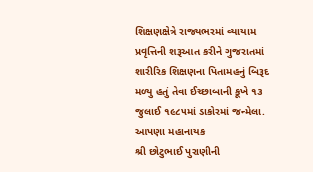શિક્ષણક્ષેત્રે રાજ્યભરમાં વ્યાયામ પ્રવૃત્તિની શરૂઆત કરીને ગુજરાતમાં શારીરિક શિક્ષણના પિતામહનું બિરૂદ મળ્યુ હતું તેવા ઈચ્છાબાની કૂખે ૧૩ જુલાઈ ૧૯૮૫માં ડાકોરમાં જન્મેલા. આપણા મહાનાયક
શ્રી છોટુભાઈ પુરાણીની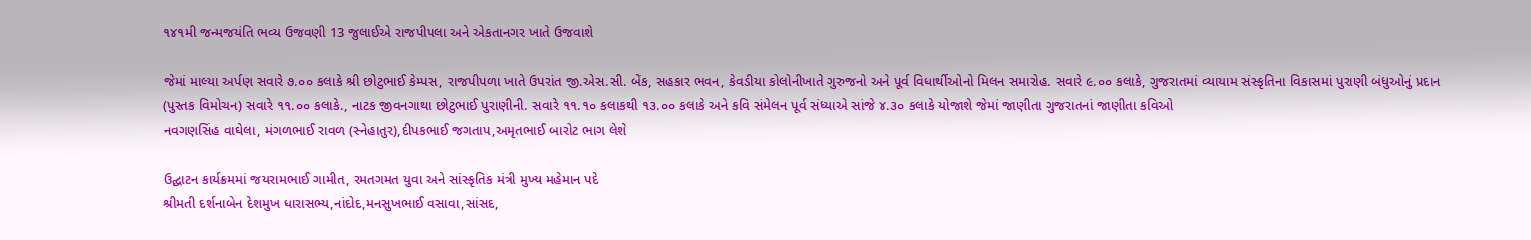૧૪૧મી જન્મજયંતિ ભવ્ય ઉજવણી 13 જુલાઈએ રાજપીપલા અને એકતાનગર ખાતે ઉજવાશે

જેમાં માલ્યા અર્પણ સવારે ૭.૦૦ કલાકે શ્રી છોટુભાઈ કેમ્પસ, રાજપીપળા ખાતે ઉપરાંત જી.એસ.સી. બેંક, સહકાર ભવન, કેવડીયા કોલોનીખાતે ગુરુજનો અને પૂર્વ વિધાર્થીઓનો મિલન સમારોહ. સવારે ૯.૦૦ કલાકે, ગુજરાતમાં વ્યાયામ સંસ્કૃતિના વિકાસમાં પુરાણી બંધુઓનું પ્રદાન
(પુસ્તક વિમોચન) સવારે ૧૧.૦૦ કલાકે., નાટક જીવનગાથા છોટુભાઈ પુરાણીની. સવારે ૧૧.૧૦ કલાકથી ૧૩.૦૦ કલાકે અને કવિ સંમેલન પૂર્વ સંધ્યાએ સાંજે ૪.૩૦ કલાકે યોજાશે જેમાં જાણીતા ગુજરાતનાં જાણીતા કવિઓ
નવગણસિંહ વાઘેલા, મંગળભાઈ રાવળ (સ્નેહાતુર),દીપકભાઈ જગતાપ,અમૃતભાઈ બારોટ ભાગ લેશે

ઉદ્ઘાટન કાર્યક્રમમાં જયરામભાઈ ગામીત, રમતગમત યુવા અને સાંસ્કૃતિક મંત્રી મુખ્ય મહેમાન પદે
શ્રીમતી દર્શનાબેન દેશમુખ ધારાસભ્ય,નાંદોદ,મનસુખભાઈ વસાવા,સાંસદ,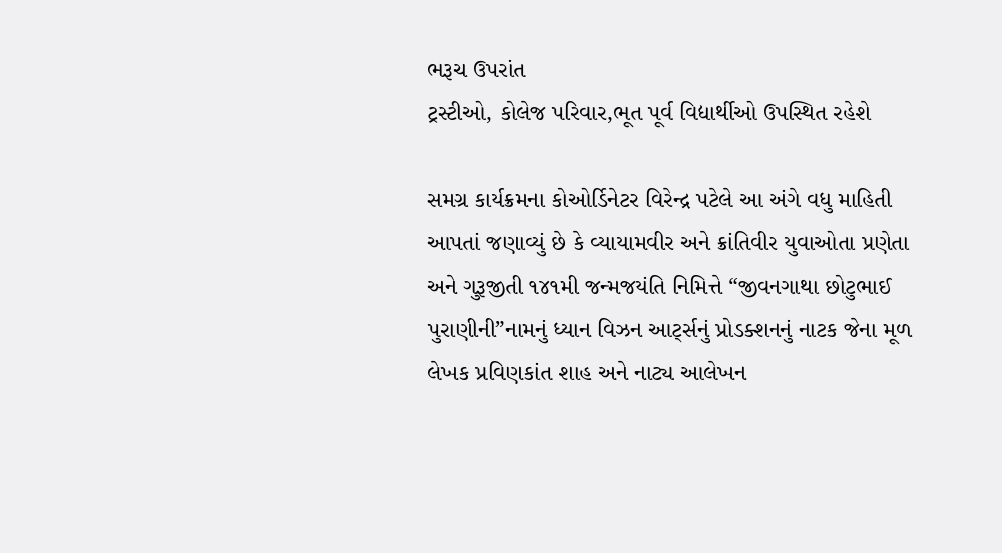ભરૂચ ઉપરાંત
ટ્રસ્ટીઓ, કોલેજ પરિવાર,ભૂત પૂર્વ વિદ્યાર્થીઓ ઉપસ્થિત રહેશે

સમગ્ર કાર્યક્રમના કોઓર્ડિનેટર વિરેન્દ્ર પટેલે આ અંગે વધુ માહિતી આપતાં જણાવ્યું છે કે વ્યાયામવીર અને ક્રાંતિવીર યુવાઓતા પ્રણેતા અને ગુરૂજીતી ૧૪૧મી જન્મજયંતિ નિમિત્તે “જીવનગાથા છોટુભાઈ પુરાણીની”નામનું ધ્યાન વિઝન આર્ટ્સનું પ્રોડક્શનનું નાટક જેના મૂળ લેખક પ્રવિણકાંત શાહ અને નાટ્ય આલેખન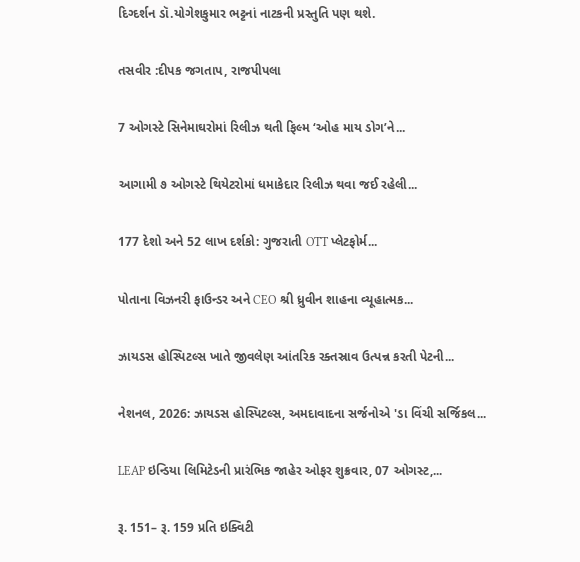દિગ્દર્શન ડૉ.યોગેશકુમાર ભટ્ટનાં નાટકની પ્રસ્તુતિ પણ થશે.

તસવીર :દીપક જગતાપ, રાજપીપલા

7 ઓગસ્ટે સિનેમાઘરોમાં રિલીઝ થતી ફિલ્મ ‘ઓહ માય ડોગ’ને...

આગામી ૭ ઓગસ્ટે થિયેટરોમાં ધમાકેદાર રિલીઝ થવા જઈ રહેલી...

177 દેશો અને 52 લાખ દર્શકો: ગુજરાતી OTT પ્લેટફોર્મ...

પોતાના વિઝનરી ફાઉન્ડર અને CEO શ્રી ધ્રુવીન શાહના વ્યૂહાત્મક...

ઝાયડસ હોસ્પિટલ્સ ખાતે જીવલેણ આંતરિક રક્તસ્રાવ ઉત્પન્ન કરતી પેટની...

નેશનલ, 2026: ઝાયડસ હોસ્પિટલ્સ, અમદાવાદના સર્જનોએ 'ડા વિંચી સર્જિકલ...

LEAP ઇન્ડિયા લિમિટેડની પ્રારંભિક જાહેર ઓફર શુક્રવાર, 07 ઓગસ્ટ,...

રૂ. 151– રૂ. 159 પ્રતિ ઇક્વિટી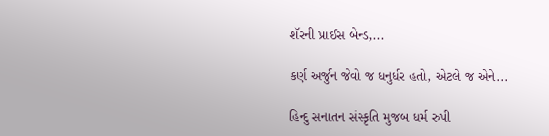શૅરની પ્રાઈસ બેન્ડ,...

કર્ણ અર્જુન જેવો જ ધનુર્ધર હતો, એટલે જ એને...

હિન્દુ સનાતન સંસ્કૃતિ મુજબ ધર્મ રુપી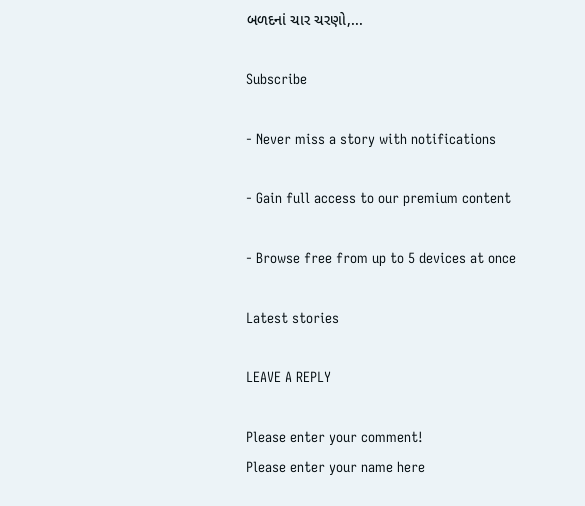બળદનાં ચાર ચરણો,...

Subscribe

- Never miss a story with notifications

- Gain full access to our premium content

- Browse free from up to 5 devices at once

Latest stories

LEAVE A REPLY

Please enter your comment!
Please enter your name here